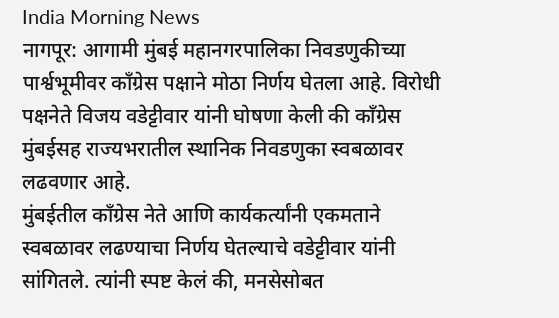India Morning News
नागपूर: आगामी मुंबई महानगरपालिका निवडणुकीच्या पार्श्वभूमीवर काँग्रेस पक्षाने मोठा निर्णय घेतला आहे. विरोधी पक्षनेते विजय वडेट्टीवार यांनी घोषणा केली की काँग्रेस मुंबईसह राज्यभरातील स्थानिक निवडणुका स्वबळावर लढवणार आहे.
मुंबईतील काँग्रेस नेते आणि कार्यकर्त्यांनी एकमताने स्वबळावर लढण्याचा निर्णय घेतल्याचे वडेट्टीवार यांनी सांगितले. त्यांनी स्पष्ट केलं की, मनसेसोबत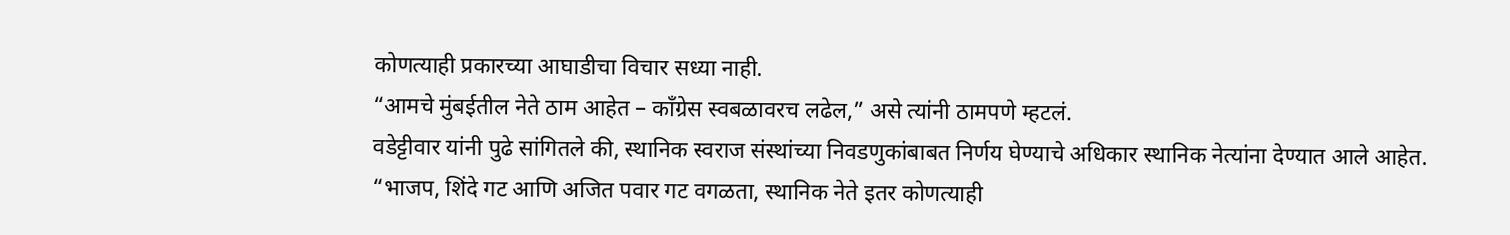कोणत्याही प्रकारच्या आघाडीचा विचार सध्या नाही.
“आमचे मुंबईतील नेते ठाम आहेत – काँग्रेस स्वबळावरच लढेल,” असे त्यांनी ठामपणे म्हटलं.
वडेट्टीवार यांनी पुढे सांगितले की, स्थानिक स्वराज संस्थांच्या निवडणुकांबाबत निर्णय घेण्याचे अधिकार स्थानिक नेत्यांना देण्यात आले आहेत. “भाजप, शिंदे गट आणि अजित पवार गट वगळता, स्थानिक नेते इतर कोणत्याही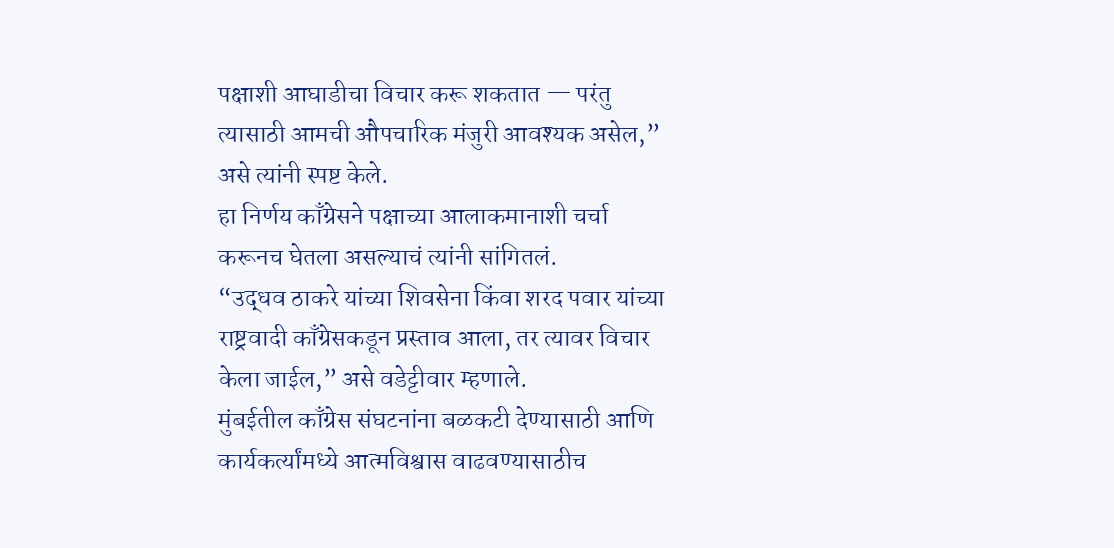पक्षाशी आघाडीचा विचार करू शकतात — परंतु त्यासाठी आमची औपचारिक मंजुरी आवश्यक असेल,” असे त्यांनी स्पष्ट केले.
हा निर्णय काँग्रेसने पक्षाच्या आलाकमानाशी चर्चा करूनच घेतला असल्याचं त्यांनी सांगितलं.
“उद्धव ठाकरे यांच्या शिवसेना किंवा शरद पवार यांच्या राष्ट्रवादी काँग्रेसकडून प्रस्ताव आला, तर त्यावर विचार केला जाईल,” असे वडेट्टीवार म्हणाले.
मुंबईतील काँग्रेस संघटनांना बळकटी देण्यासाठी आणि कार्यकर्त्यांमध्ये आत्मविश्वास वाढवण्यासाठीच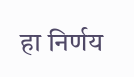हा निर्णय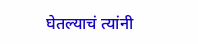घेतल्याचं त्यांनी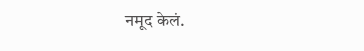नमूद केलं.